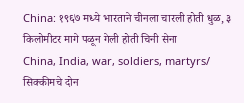China: १९६७ मध्ये भारताने चीनला चारली होती धुळ, ३ किलोमीटर मागे पळून गेली होती चिनी सेना
China, India, war, soldiers, martyrs/ सिक्कीमचे दोन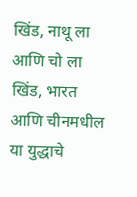खिंड, नाथू ला आणि चो ला खिंड, भारत आणि चीनमधील या युद्धाचे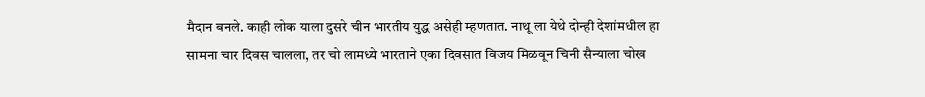मैदान बनले. काही लोक याला दुसरे चीन भारतीय युद्ध असेही म्हणतात. नाथू ला येथे दोन्ही देशांमधील हा सामना चार दिवस चालला, तर चो लामध्ये भारताने एका दिवसात विजय मिळवून चिनी सैन्याला चोख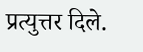प्रत्युत्तर दिले.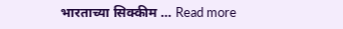भारताच्या सिक्कीम … Read more